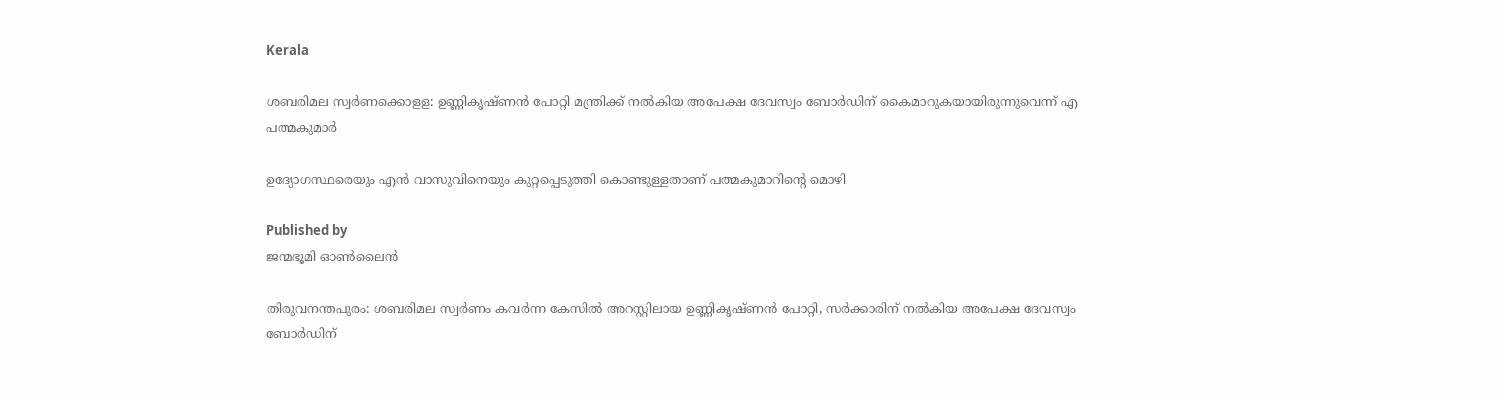Kerala

ശബരിമല സ്വര്‍ണക്കൊളള: ഉണ്ണികൃഷ്ണന്‍ പോറ്റി മന്ത്രിക്ക് നല്‍കിയ അപേക്ഷ ദേവസ്വം ബോര്‍ഡിന് കൈമാറുകയായിരുന്നുവെന്ന് എ പത്മകുമാര്‍

ഉദ്യോഗസ്ഥരെയും എന്‍ വാസുവിനെയും കുറ്റപ്പെടുത്തി കൊണ്ടുള്ളതാണ് പത്മകുമാറിന്റെ മൊഴി

Published by
ജന്മഭൂമി ഓണ്‍ലൈന്‍

തിരുവനന്തപുരം: ശബരിമല സ്വര്‍ണം കവര്‍ന്ന കേസില്‍ അറസ്റ്റിലായ ഉണ്ണികൃഷ്ണന്‍ പോറ്റി, സര്‍ക്കാരിന് നല്‍കിയ അപേക്ഷ ദേവസ്വം ബോര്‍ഡിന്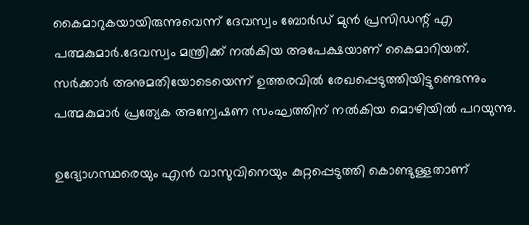കൈമാറുകയായിരുന്നുവെന്ന് ദേവസ്വം ബോര്‍ഡ് മുന്‍ പ്രസിഡന്റ് എ പത്മകുമാര്‍.ദേവസ്വം മന്ത്രിക്ക് നല്‍കിയ അപേക്ഷയാണ് കൈമാറിയത്. സര്‍ക്കാര്‍ അനുമതിയോടെയെന്ന് ഉത്തരവില്‍ രേഖപ്പെടുത്തിയിട്ടുണ്ടെന്നും പത്മകുമാര്‍ പ്രത്യേക അന്വേഷണ സംഘത്തിന് നല്‍കിയ മൊഴിയില്‍ പറയുന്നു.

ഉദ്യോഗസ്ഥരെയും എന്‍ വാസുവിനെയും കുറ്റപ്പെടുത്തി കൊണ്ടുള്ളതാണ്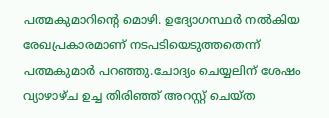പത്മകുമാറിന്റെ മൊഴി. ഉദ്യോഗസ്ഥര്‍ നല്‍കിയ രേഖപ്രകാരമാണ് നടപടിയെടുത്തതെന്ന് പത്മകുമാര്‍ പറഞ്ഞു.ചോദ്യം ചെയ്യലിന് ശേഷം വ്യാഴാഴ്ച ഉച്ച തിരിഞ്ഞ് അറസ്റ്റ് ചെയ്ത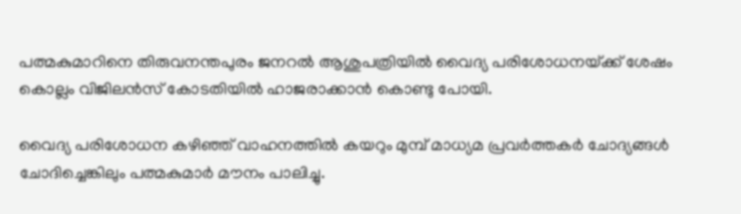പത്മകുമാറിനെ തിരുവനന്തപുരം ജനറല്‍ ആശുപത്രിയില്‍ വൈദ്യ പരിശോധനയ്‌ക്ക് ശേഷം കൊല്ലം വിജിലന്‍സ് കോടതിയില്‍ ഹാജരാക്കാന്‍ കൊണ്ടു പോയി.

വൈദ്യ പരിശോധന കഴിഞ്ഞ് വാഹനത്തില്‍ കയറും മുമ്പ് മാധ്യമ പ്രവര്‍ത്തകര്‍ ചോദ്യങ്ങള്‍ ചോദിച്ചെങ്കിലും പത്മകുമാര്‍ മൗനം പാലിച്ചു.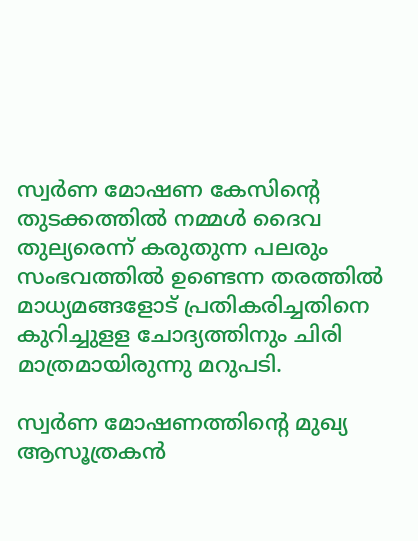സ്വര്‍ണ മോഷണ കേസിന്റെ തുടക്കത്തില്‍ നമ്മള്‍ ദൈവ തുല്യരെന്ന് കരുതുന്ന പലരും സംഭവത്തില്‍ ഉണ്ടെന്ന തരത്തില്‍ മാധ്യമങ്ങളോട് പ്രതികരിച്ചതിനെ കുറിച്ചുളള ചോദ്യത്തിനും ചിരി മാത്രമായിരുന്നു മറുപടി.

സ്വര്‍ണ മോഷണത്തിന്റെ മുഖ്യ ആസൂത്രകന്‍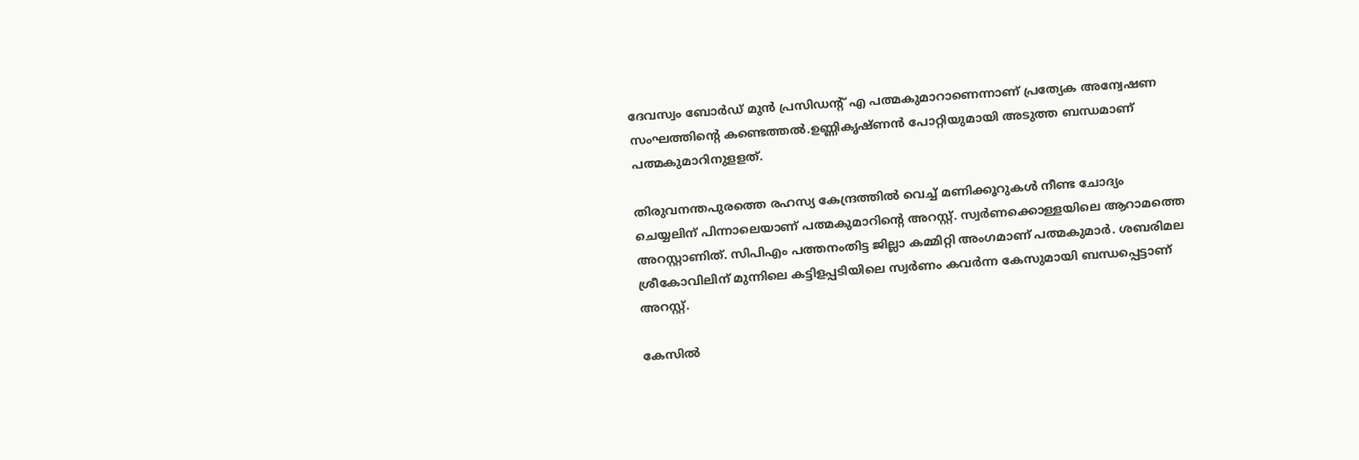ദേവസ്വം ബോര്‍ഡ് മുന്‍ പ്രസിഡന്റ് എ പത്മകുമാറാണെന്നാണ് പ്രത്യേക അന്വേഷണ സംഘത്തിന്റെ കണ്ടെത്തല്‍.ഉണ്ണികൃഷ്ണന്‍ പോറ്റിയുമായി അടുത്ത ബന്ധമാണ് പത്മകുമാറിനുളളത്.

തിരുവനന്തപുരത്തെ രഹസ്യ കേന്ദ്രത്തില്‍ വെച്ച് മണിക്കൂറുകള്‍ നീണ്ട ചോദ്യം ചെയ്യലിന് പിന്നാലെയാണ് പത്മകുമാറിന്റെ അറസ്റ്റ്. സ്വര്‍ണക്കൊള്ളയിലെ ആറാമത്തെ അറസ്റ്റാണിത്. സിപിഎം പത്തനംതിട്ട ജില്ലാ കമ്മിറ്റി അംഗമാണ് പത്മകുമാര്‍. ശബരിമല ശ്രീകോവിലിന് മുന്നിലെ കട്ടിളപ്പടിയിലെ സ്വര്‍ണം കവര്‍ന്ന കേസുമായി ബന്ധപ്പെട്ടാണ് അറസ്റ്റ്.

കേസില്‍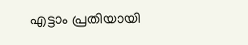എട്ടാം പ്രതിയായി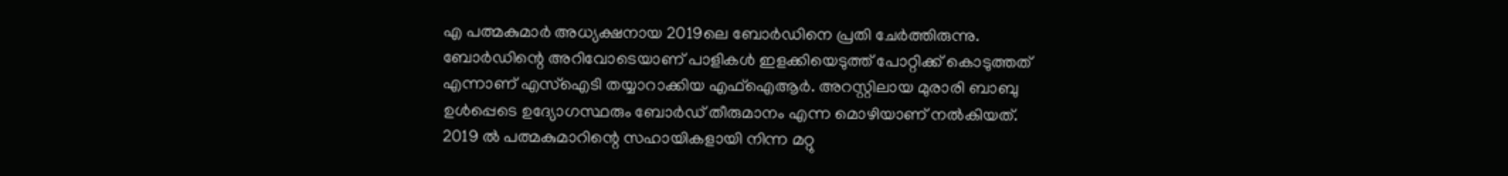എ പത്മകുമാര്‍ അധ്യക്ഷനായ 2019ലെ ബോര്‍ഡിനെ പ്രതി ചേര്‍ത്തിരുന്നു. ബോര്‍ഡിന്റെ അറിവോടെയാണ് പാളികള്‍ ഇളക്കിയെടുത്ത് പോറ്റിക്ക് കൊടുത്തത് എന്നാണ് എസ്‌ഐടി തയ്യാറാക്കിയ എഫ്‌ഐആര്‍. അറസ്റ്റിലായ മുരാരി ബാബു ഉള്‍പ്പെടെ ഉദ്യോഗസ്ഥരും ബോര്‍ഡ് തീരുമാനം എന്ന മൊഴിയാണ് നല്‍കിയത്. 2019 ല്‍ പത്മകുമാറിന്റെ സഹായികളായി നിന്ന മറ്റു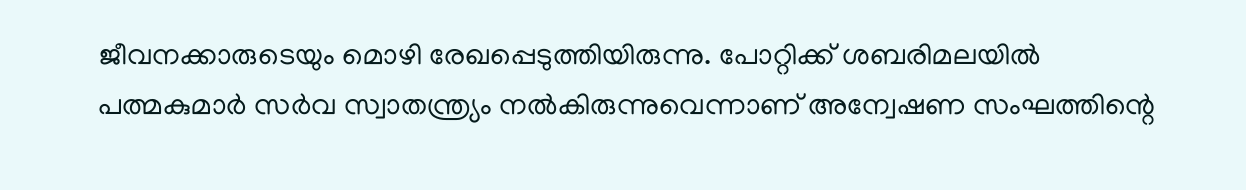ജീവനക്കാരുടെയും മൊഴി രേഖപ്പെടുത്തിയിരുന്നു. പോറ്റിക്ക് ശബരിമലയില്‍ പത്മകുമാര്‍ സര്‍വ സ്വാതന്ത്ര്യം നല്‍കിരുന്നുവെന്നാണ് അന്വേഷണ സംഘത്തിന്റെ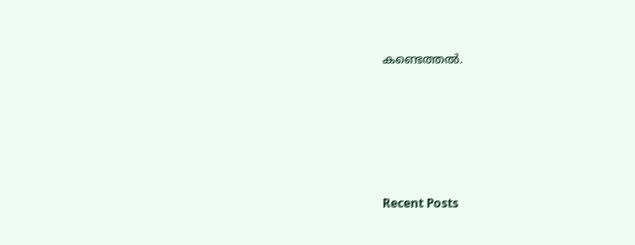കണ്ടെത്തല്‍.







Recent Posts